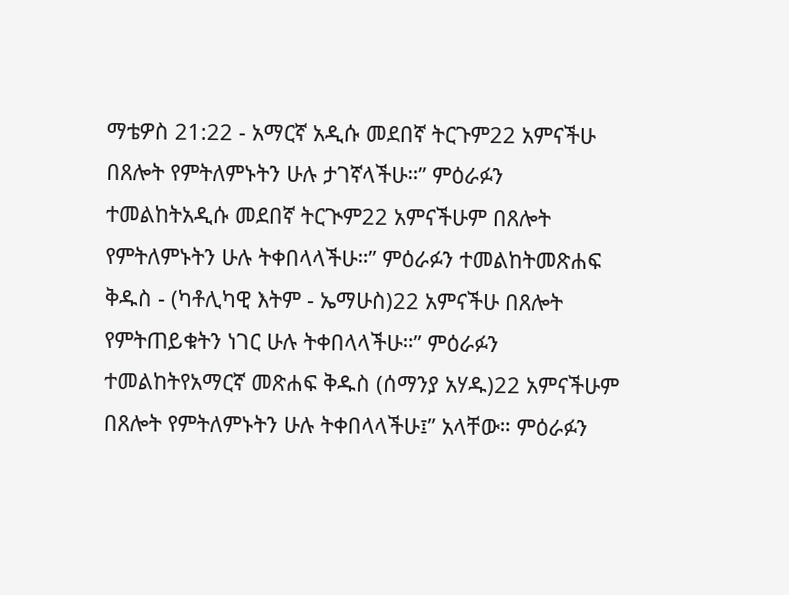ማቴዎስ 21:22 - አማርኛ አዲሱ መደበኛ ትርጉም22 አምናችሁ በጸሎት የምትለምኑትን ሁሉ ታገኛላችሁ።” ምዕራፉን ተመልከትአዲሱ መደበኛ ትርጒም22 አምናችሁም በጸሎት የምትለምኑትን ሁሉ ትቀበላላችሁ።” ምዕራፉን ተመልከትመጽሐፍ ቅዱስ - (ካቶሊካዊ እትም - ኤማሁስ)22 አምናችሁ በጸሎት የምትጠይቁትን ነገር ሁሉ ትቀበላላችሁ።” ምዕራፉን ተመልከትየአማርኛ መጽሐፍ ቅዱስ (ሰማንያ አሃዱ)22 አምናችሁም በጸሎት የምትለምኑትን ሁሉ ትቀበላላችሁ፤” አላቸው። ምዕራፉን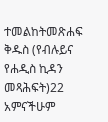ተመልከትመጽሐፍ ቅዱስ (የብሉይና የሐዲስ ኪዳን መጻሕፍት)22 አምናችሁም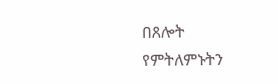በጸሎት የምትለምኑትን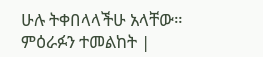ሁሉ ትቀበላላችሁ አላቸው። ምዕራፉን ተመልከት |